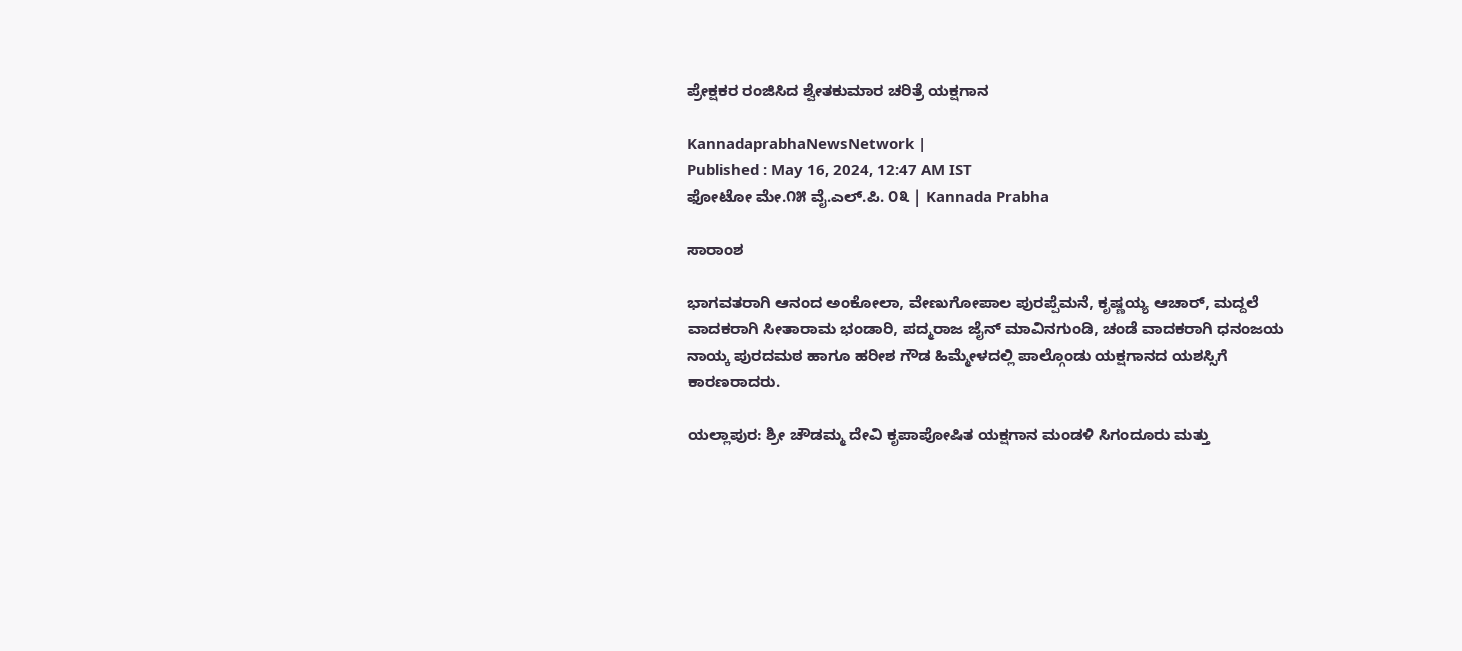ಪ್ರೇಕ್ಷಕರ ರಂಜಿಸಿದ ಶ್ವೇತಕುಮಾರ ಚರಿತ್ರೆ ಯಕ್ಷಗಾನ

KannadaprabhaNewsNetwork |
Published : May 16, 2024, 12:47 AM IST
ಫೋಟೋ ಮೇ.೧೫ ವೈ.ಎಲ್.ಪಿ. ೦೩ | Kannada Prabha

ಸಾರಾಂಶ

ಭಾಗವತರಾಗಿ ಆನಂದ ಅಂಕೋಲಾ, ವೇಣುಗೋಪಾಲ ಪುರಪ್ಪೆಮನೆ, ಕೃಷ್ಣಯ್ಯ ಆಚಾರ್, ಮದ್ದಲೆ ವಾದಕರಾಗಿ ಸೀತಾರಾಮ ಭಂಡಾರಿ, ಪದ್ಮರಾಜ ಜೈನ್ ಮಾವಿನಗುಂಡಿ, ಚಂಡೆ ವಾದಕರಾಗಿ ಧನಂಜಯ ನಾಯ್ಕ ಪುರದಮಠ ಹಾಗೂ ಹರೀಶ ಗೌಡ ಹಿಮ್ಮೇಳದಲ್ಲಿ ಪಾಲ್ಗೊಂಡು ಯಕ್ಷಗಾನದ ಯಶಸ್ಸಿಗೆ ಕಾರಣರಾದರು.

ಯಲ್ಲಾಪುರ: ಶ್ರೀ ಚೌಡಮ್ಮ ದೇವಿ ಕೃಪಾಪೋಷಿತ ಯಕ್ಷಗಾನ ಮಂಡಳಿ ಸಿಗಂದೂರು ಮತ್ತು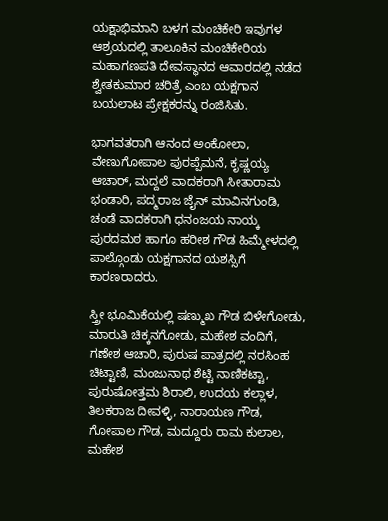ಯಕ್ಷಾಭಿಮಾನಿ ಬಳಗ ಮಂಚಿಕೇರಿ ಇವುಗಳ ಆಶ್ರಯದಲ್ಲಿ ತಾಲೂಕಿನ ಮಂಚಿಕೇರಿಯ ಮಹಾಗಣಪತಿ ದೇವಸ್ಥಾನದ ಆವಾರದಲ್ಲಿ ನಡೆದ ಶ್ವೇತಕುಮಾರ ಚರಿತ್ರೆ ಎಂಬ ಯಕ್ಷಗಾನ ಬಯಲಾಟ ಪ್ರೇಕ್ಷಕರನ್ನು ರಂಜಿಸಿತು.

ಭಾಗವತರಾಗಿ ಆನಂದ ಅಂಕೋಲಾ, ವೇಣುಗೋಪಾಲ ಪುರಪ್ಪೆಮನೆ, ಕೃಷ್ಣಯ್ಯ ಆಚಾರ್, ಮದ್ದಲೆ ವಾದಕರಾಗಿ ಸೀತಾರಾಮ ಭಂಡಾರಿ, ಪದ್ಮರಾಜ ಜೈನ್ ಮಾವಿನಗುಂಡಿ, ಚಂಡೆ ವಾದಕರಾಗಿ ಧನಂಜಯ ನಾಯ್ಕ ಪುರದಮಠ ಹಾಗೂ ಹರೀಶ ಗೌಡ ಹಿಮ್ಮೇಳದಲ್ಲಿ ಪಾಲ್ಗೊಂಡು ಯಕ್ಷಗಾನದ ಯಶಸ್ಸಿಗೆ ಕಾರಣರಾದರು.

ಸ್ತ್ರೀ ಭೂಮಿಕೆಯಲ್ಲಿ ಷಣ್ಮುಖ ಗೌಡ ಬಿಳೇಗೋಡು, ಮಾರುತಿ ಚಿಕ್ಕನಗೋಡು, ಮಹೇಶ ವಂದಿಗೆ, ಗಣೇಶ ಆಚಾರಿ, ಪುರುಷ ಪಾತ್ರದಲ್ಲಿ ನರಸಿಂಹ ಚಿಟ್ಟಾಣಿ, ಮಂಜುನಾಥ ಶೆಟ್ಟಿ ನಾಣಿಕಟ್ಟಾ, ಪುರುಷೋತ್ತಮ ಶಿರಾಲಿ, ಉದಯ ಕಲ್ಲಾಳ, ತಿಲಕರಾಜ ದೀವಳ್ಳಿ, ನಾರಾಯಣ ಗೌಡ, ಗೋಪಾಲ ಗೌಡ, ಮದ್ದೂರು ರಾಮ ಕುಲಾಲ, ಮಹೇಶ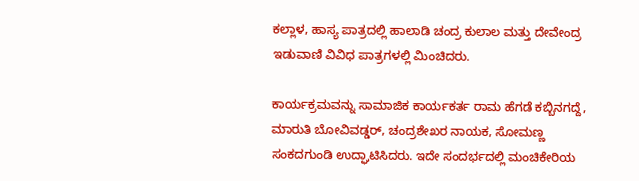ಕಲ್ಲಾಳ, ಹಾಸ್ಯ ಪಾತ್ರದಲ್ಲಿ ಹಾಲಾಡಿ ಚಂದ್ರ ಕುಲಾಲ ಮತ್ತು ದೇವೇಂದ್ರ ಇಡುವಾಣಿ ವಿವಿಧ ಪಾತ್ರಗಳಲ್ಲಿ ಮಿಂಚಿದರು.

ಕಾರ್ಯಕ್ರಮವನ್ನು ಸಾಮಾಜಿಕ ಕಾರ್ಯಕರ್ತ ರಾಮ ಹೆಗಡೆ ಕಬ್ಬಿನಗದ್ದೆ, ಮಾರುತಿ ಬೋವಿವಡ್ಡರ್, ಚಂದ್ರಶೇಖರ ನಾಯಕ, ಸೋಮಣ್ಣ ಸಂಕದಗುಂಡಿ ಉದ್ಘಾಟಿಸಿದರು. ಇದೇ ಸಂದರ್ಭದಲ್ಲಿ ಮಂಚಿಕೇರಿಯ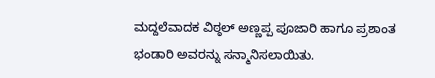ಮದ್ದಲೆವಾದಕ ವಿಠ್ಠಲ್ ಅಣ್ಣಪ್ಪ ಪೂಜಾರಿ ಹಾಗೂ ಪ್ರಶಾಂತ ಭಂಡಾರಿ ಅವರನ್ನು ಸನ್ಮಾನಿಸಲಾಯಿತು.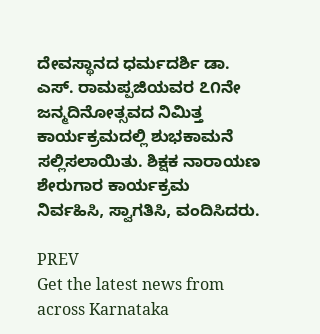ದೇವಸ್ಥಾನದ ಧರ್ಮದರ್ಶಿ ಡಾ. ಎಸ್. ರಾಮಪ್ಪಜಿಯವರ ೭೧ನೇ ಜನ್ಮದಿನೋತ್ಸವದ ನಿಮಿತ್ತ ಕಾರ್ಯಕ್ರಮದಲ್ಲಿ ಶುಭಕಾಮನೆ ಸಲ್ಲಿಸಲಾಯಿತು. ಶಿಕ್ಷಕ ನಾರಾಯಣ ಶೇರುಗಾರ ಕಾರ್ಯಕ್ರಮ ನಿರ್ವಹಿಸಿ, ಸ್ವಾಗತಿಸಿ, ವಂದಿಸಿದರು.

PREV
Get the latest news from across Karnataka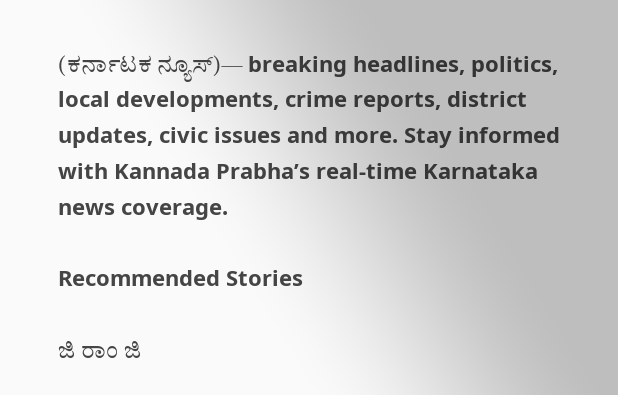(ಕರ್ನಾಟಕ ನ್ಯೂಸ್)— breaking headlines, politics, local developments, crime reports, district updates, civic issues and more. Stay informed with Kannada Prabha’s real‑time Karnataka news coverage.

Recommended Stories

ಜಿ ರಾಂ ಜಿ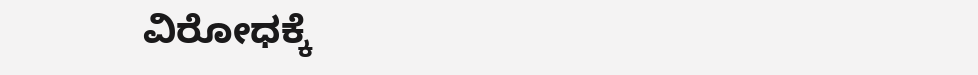ವಿರೋಧಕ್ಕೆ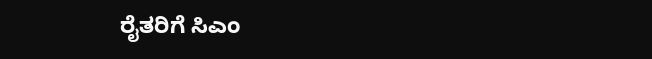ರೈತರಿಗೆ ಸಿಎಂ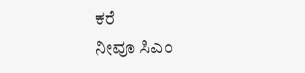ಕರೆ
ನೀವೂ ಸಿಎಂ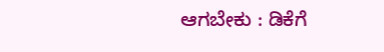ಆಗಬೇಕು : ಡಿಕೆಗೆ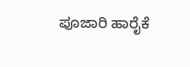ಪೂಜಾರಿ ಹಾರೈಕೆ